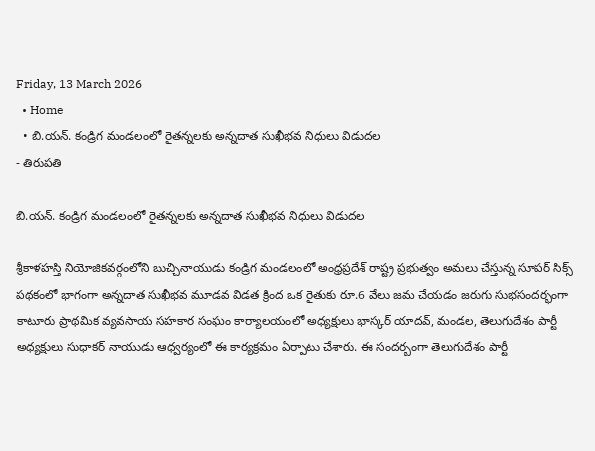Friday, 13 March 2026
  • Home
  • బి.యన్. కండ్రిగ మండలంలో రైతన్నలకు అన్నదాత సుఖీభవ నిధులు విడుదల
- తిరుపతి

బి.యన్. కండ్రిగ మండలంలో రైతన్నలకు అన్నదాత సుఖీభవ నిధులు విడుదల

శ్రీకాళహస్తి నియోజికవర్గంలోని బుచ్చినాయుడు కండ్రిగ మండలంలో అంధ్రప్రదేశ్ రాష్ట్ర ప్రభుత్వం అమలు చేస్తున్న సూపర్ సిక్స్ పథకంలో భాగంగా అన్నదాత సుఖీభవ మూడవ విడత క్రింద ఒక రైతుకు రూ.6 వేలు జమ చేయడం జరుగు సుభసందర్భంగా కాటూరు ప్రాథమిక వ్యవసాయ సహకార సంఘం కార్యాలయంలో అధ్యక్షులు భాస్కర్ యాదవ్, మండల, తెలుగుదేశం పార్టీ అధ్యక్షులు సుధాకర్ నాయుడు ఆధ్వర్యంలో ఈ కార్యక్రమం ఏర్పాటు చేశారు. ఈ సందర్బంగా తెలుగుదేశం పార్టీ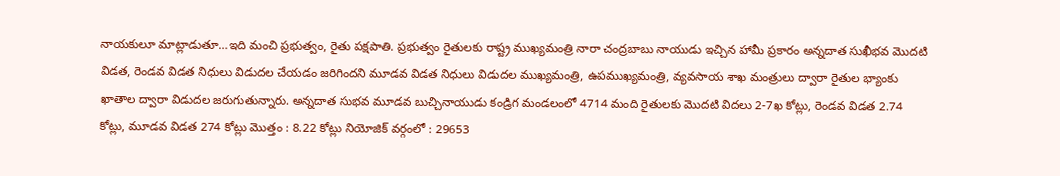నాయకులూ మాట్లాడుతూ…ఇది మంచి ప్రభుత్వం, రైతు పక్షపాతి. ప్రభుత్వం రైతులకు రాష్ట్ర ముఖ్యమంత్రి నారా చంద్రబాబు నాయుడు ఇచ్చిన హామీ ప్రకారం అన్నదాత సుఖీభవ మొదటి విడత, రెండవ విడత నిధులు విడుదల చేయడం జరిగిందని మూడవ విడత నిధులు విడుదల ముఖ్యమంత్రి, ఉపముఖ్యమంత్రి, వ్యవసాయ శాఖ మంత్రులు ద్వారా రైతుల భ్యాంకు ఖాతాల ద్వారా విడుదల జరుగుతున్నారు. అన్నదాత సుభవ మూడవ బుచ్చినాయుడు కండ్రిగ మండలంలో 4714 మంది రైతులకు మొదటి విదలు 2-7ఖ కోట్లు, రెండవ విడత 2.74 కోట్లు, మూడవ విడత 274 కోట్లు మొత్తం : 8.22 కోట్లు నియోజిక్ వర్గంలో : 29653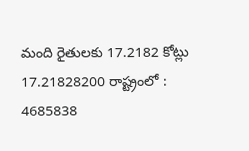మంది రైతులకు 17.2182 కోట్లు 17.21828200 రాష్ట్రంలో : 4685838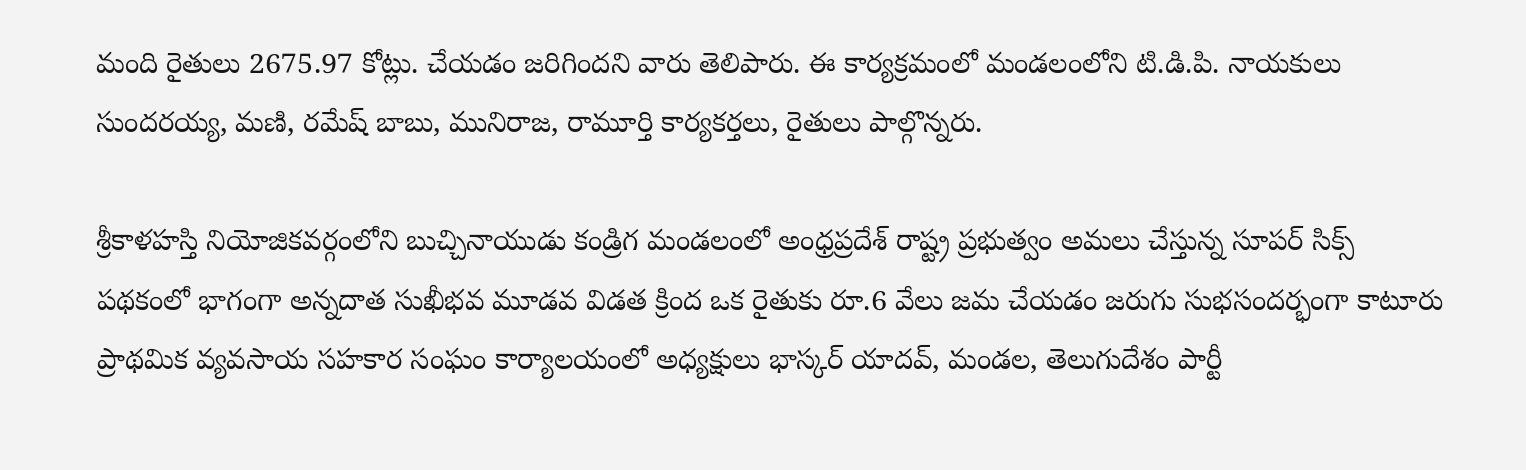మంది రైతులు 2675.97 కోట్లు. చేయడం జరిగిందని వారు తెలిపారు. ఈ కార్యక్రమంలో మండలంలోని టి.డి.పి. నాయకులు సుందరయ్య, మణి, రమేష్ బాబు, మునిరాజ, రామూర్తి కార్యకర్తలు, రైతులు పాల్గొన్నరు.

శ్రీకాళహస్తి నియోజికవర్గంలోని బుచ్చినాయుడు కండ్రిగ మండలంలో అంధ్రప్రదేశ్ రాష్ట్ర ప్రభుత్వం అమలు చేస్తున్న సూపర్ సిక్స్ పథకంలో భాగంగా అన్నదాత సుఖీభవ మూడవ విడత క్రింద ఒక రైతుకు రూ.6 వేలు జమ చేయడం జరుగు సుభసందర్భంగా కాటూరు ప్రాథమిక వ్యవసాయ సహకార సంఘం కార్యాలయంలో అధ్యక్షులు భాస్కర్ యాదవ్, మండల, తెలుగుదేశం పార్టీ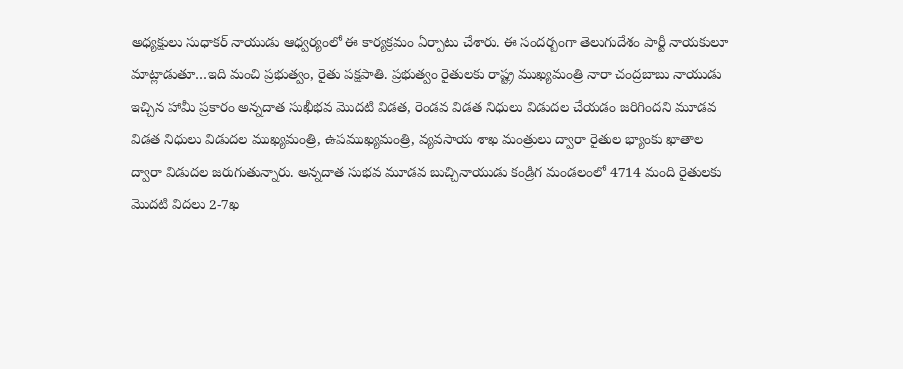అధ్యక్షులు సుధాకర్ నాయుడు ఆధ్వర్యంలో ఈ కార్యక్రమం ఏర్పాటు చేశారు. ఈ సందర్బంగా తెలుగుదేశం పార్టీ నాయకులూ మాట్లాడుతూ…ఇది మంచి ప్రభుత్వం, రైతు పక్షపాతి. ప్రభుత్వం రైతులకు రాష్ట్ర ముఖ్యమంత్రి నారా చంద్రబాబు నాయుడు ఇచ్చిన హామీ ప్రకారం అన్నదాత సుఖీభవ మొదటి విడత, రెండవ విడత నిధులు విడుదల చేయడం జరిగిందని మూడవ విడత నిధులు విడుదల ముఖ్యమంత్రి, ఉపముఖ్యమంత్రి, వ్యవసాయ శాఖ మంత్రులు ద్వారా రైతుల భ్యాంకు ఖాతాల ద్వారా విడుదల జరుగుతున్నారు. అన్నదాత సుభవ మూడవ బుచ్చినాయుడు కండ్రిగ మండలంలో 4714 మంది రైతులకు మొదటి విదలు 2-7ఖ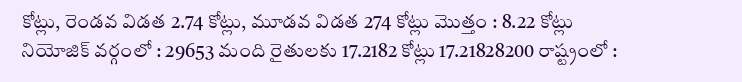కోట్లు, రెండవ విడత 2.74 కోట్లు, మూడవ విడత 274 కోట్లు మొత్తం : 8.22 కోట్లు నియోజిక్ వర్గంలో : 29653 మంది రైతులకు 17.2182 కోట్లు 17.21828200 రాష్ట్రంలో :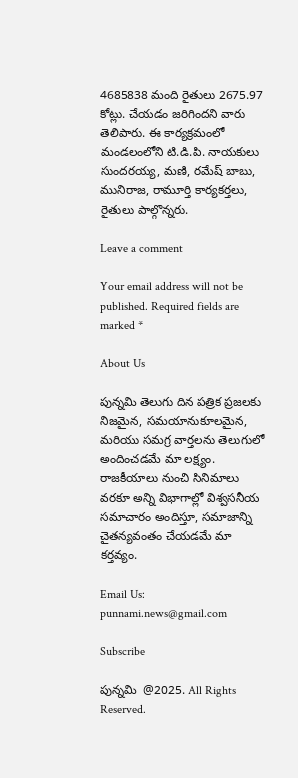4685838 మంది రైతులు 2675.97 కోట్లు. చేయడం జరిగిందని వారు తెలిపారు. ఈ కార్యక్రమంలో మండలంలోని టి.డి.పి. నాయకులు సుందరయ్య, మణి, రమేష్ బాబు, మునిరాజ, రామూర్తి కార్యకర్తలు, రైతులు పాల్గొన్నరు.

Leave a comment

Your email address will not be published. Required fields are marked *

About Us

పున్నమి తెలుగు దిన పత్రిక ప్రజలకు నిజమైన, సమయానుకూలమైన, మరియు సమగ్ర వార్తలను తెలుగులో అందించడమే మా లక్ష్యం.
రాజకీయాలు నుంచి సినిమాలు వరకూ అన్ని విభాగాల్లో విశ్వసనీయ సమాచారం అందిస్తూ, సమాజాన్ని చైతన్యవంతం చేయడమే మా కర్తవ్యం.

Email Us: punnami.news@gmail.com

Subscribe

పున్నమి  @2025. All Rights Reserved.